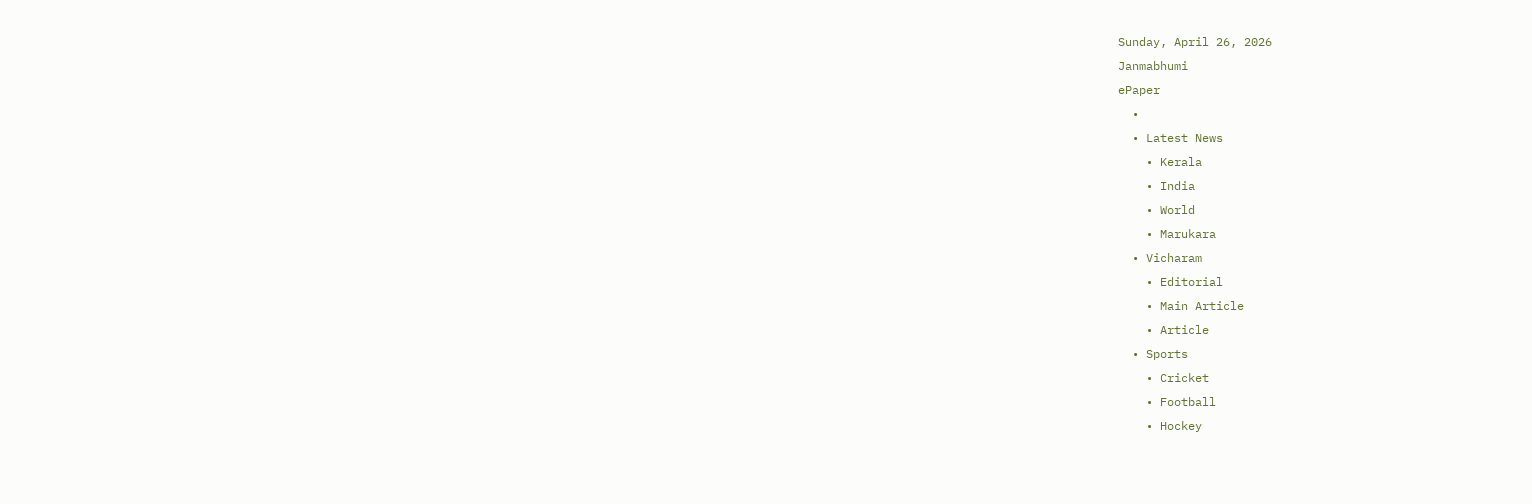Sunday, April 26, 2026
Janmabhumi
ePaper
  •
  • Latest News
    • Kerala
    • India
    • World
    • Marukara
  • Vicharam
    • Editorial
    • Main Article
    • Article
  • Sports
    • Cricket
    • Football
    • Hockey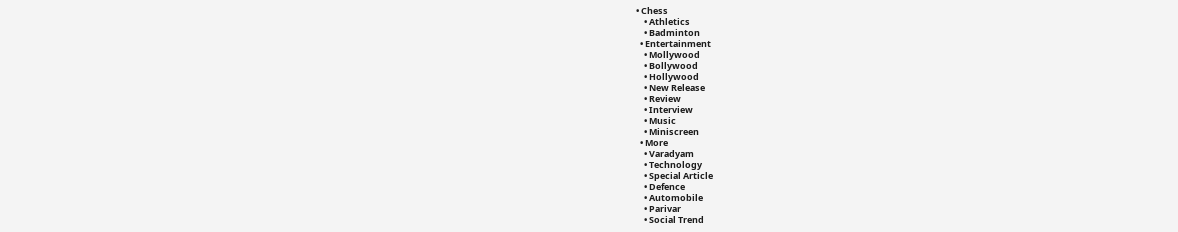• Chess
    • Athletics
    • Badminton
  • Entertainment
    • Mollywood
    • Bollywood
    • Hollywood
    • New Release
    • Review
    • Interview
    • Music
    • Miniscreen
  • More
    • Varadyam
    • Technology
    • Special Article
    • Defence
    • Automobile
    • Parivar
    • Social Trend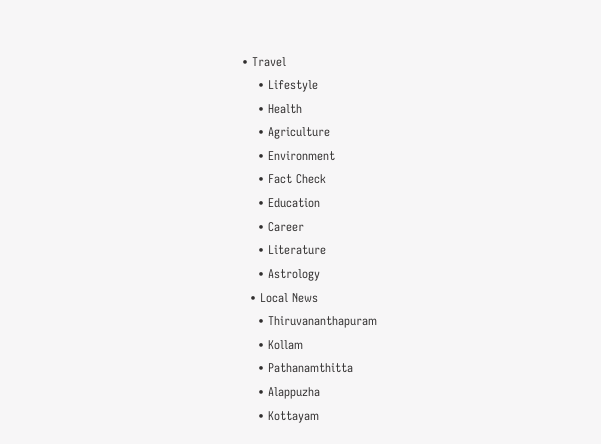• Travel
    • Lifestyle
    • Health
    • Agriculture
    • Environment
    • Fact Check
    • Education
    • Career
    • Literature
    • Astrology
  • Local News
    • Thiruvananthapuram
    • Kollam
    • Pathanamthitta
    • Alappuzha
    • Kottayam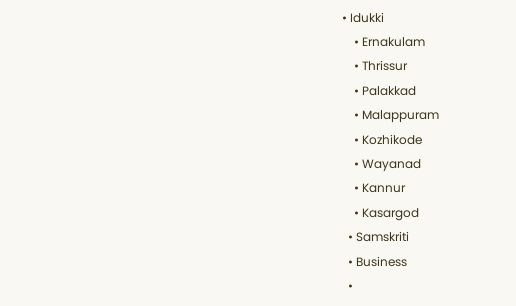• Idukki
    • Ernakulam
    • Thrissur
    • Palakkad
    • Malappuram
    • Kozhikode
    • Wayanad
    • Kannur
    • Kasargod
  • Samskriti
  • Business
  •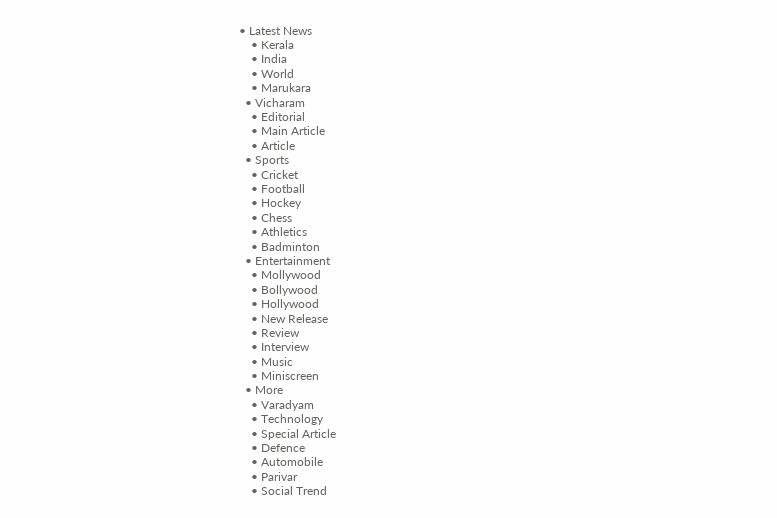• Latest News
    • Kerala
    • India
    • World
    • Marukara
  • Vicharam
    • Editorial
    • Main Article
    • Article
  • Sports
    • Cricket
    • Football
    • Hockey
    • Chess
    • Athletics
    • Badminton
  • Entertainment
    • Mollywood
    • Bollywood
    • Hollywood
    • New Release
    • Review
    • Interview
    • Music
    • Miniscreen
  • More
    • Varadyam
    • Technology
    • Special Article
    • Defence
    • Automobile
    • Parivar
    • Social Trend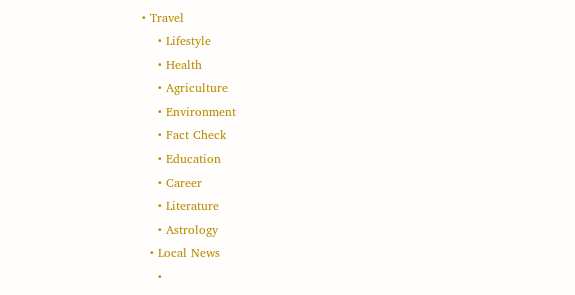• Travel
    • Lifestyle
    • Health
    • Agriculture
    • Environment
    • Fact Check
    • Education
    • Career
    • Literature
    • Astrology
  • Local News
    •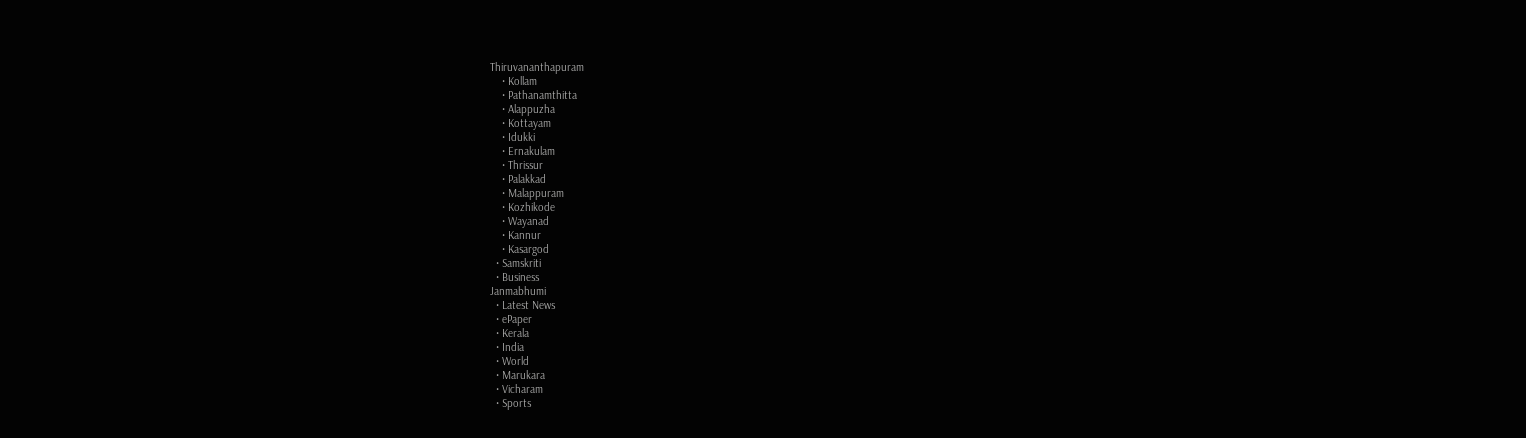Thiruvananthapuram
    • Kollam
    • Pathanamthitta
    • Alappuzha
    • Kottayam
    • Idukki
    • Ernakulam
    • Thrissur
    • Palakkad
    • Malappuram
    • Kozhikode
    • Wayanad
    • Kannur
    • Kasargod
  • Samskriti
  • Business
Janmabhumi
  • Latest News
  • ePaper
  • Kerala
  • India
  • World
  • Marukara
  • Vicharam
  • Sports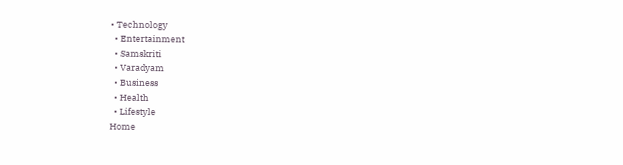• Technology
  • Entertainment
  • Samskriti
  • Varadyam
  • Business
  • Health
  • Lifestyle
Home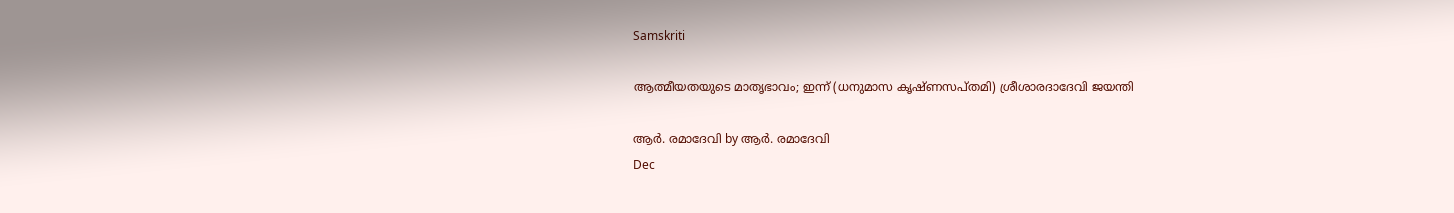Samskriti

ആത്മീയതയുടെ മാതൃഭാവം; ഇന്ന് (ധനുമാസ കൃഷ്ണസപ്തമി) ശ്രീശാരദാദേവി ജയന്തി

ആര്‍. രമാദേവി by ആര്‍. രമാദേവി
Dec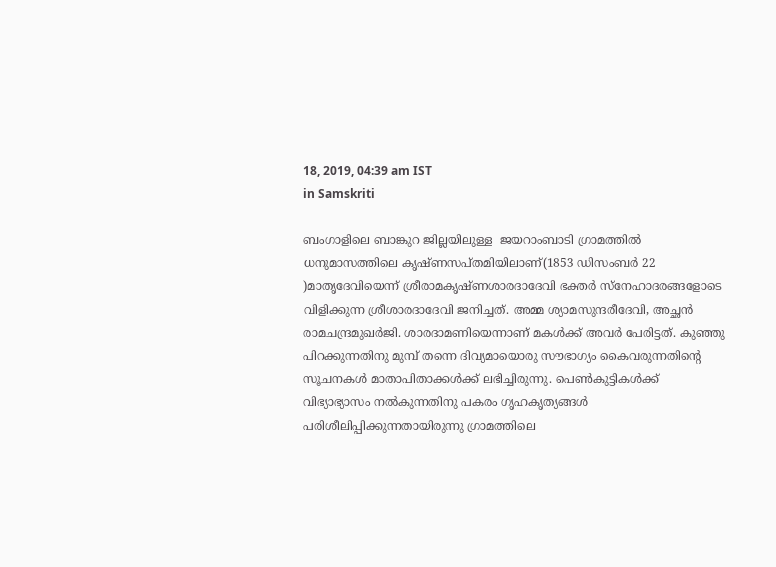18, 2019, 04:39 am IST
in Samskriti

ബംഗാളിലെ ബാങ്കുറ ജില്ലയിലുള്ള  ജയറാംബാടി ഗ്രാമത്തില്‍ ധനുമാസത്തിലെ കൃഷ്ണസപ്തമിയിലാണ്(1853 ഡിസംബര്‍ 22 )മാതൃദേവിയെന്ന് ശ്രീരാമകൃഷ്ണശാരദാദേവി ഭക്തര്‍ സ്‌നേഹാദരങ്ങളോടെ വിളിക്കുന്ന ശ്രീശാരദാദേവി ജനിച്ചത്. അമ്മ ശ്യാമസുന്ദരീദേവി, അച്ഛന്‍  രാമചന്ദ്രമുഖര്‍ജി. ശാരദാമണിയെന്നാണ് മകള്‍ക്ക് അവര്‍ പേരിട്ടത്. കുഞ്ഞു പിറക്കുന്നതിനു മുമ്പ് തന്നെ ദിവ്യമായൊരു സൗഭാഗ്യം കൈവരുന്നതിന്റെ സൂചനകള്‍ മാതാപിതാക്കള്‍ക്ക് ലഭിച്ചിരുന്നു. പെണ്‍കുട്ടികള്‍ക്ക് വിഭ്യാഭ്യാസം നല്‍കുന്നതിനു പകരം ഗൃഹകൃത്യങ്ങള്‍ പരിശീലിപ്പിക്കുന്നതായിരുന്നു ഗ്രാമത്തിലെ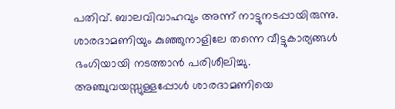പതിവ്. ബാലവിവാഹവും അന്ന് നാട്ടുനടപ്പായിരുന്നു. ശാരദാമണിയും കുഞ്ഞുനാളിലേ തന്നെ വീട്ടുകാര്യങ്ങള്‍ ഭംഗിയായി നടത്താന്‍ പരിശീലിച്ചു. അഞ്ചുവയസ്സുള്ളപ്പോള്‍ ശാരദാമണിയെ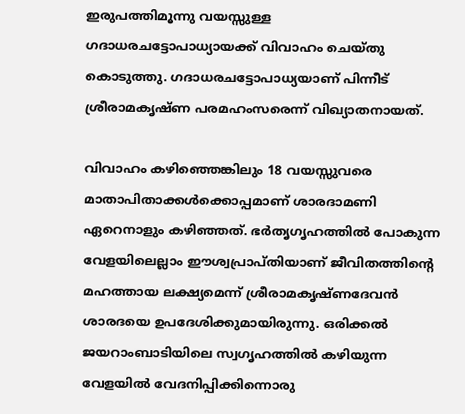ഇരുപത്തിമൂന്നു വയസ്സുള്ള ഗദാധരചട്ടോപാധ്യായക്ക് വിവാഹം ചെയ്തു കൊടുത്തു. ഗദാധരചട്ടോപാധ്യയാണ് പിന്നീട് ശ്രീരാമകൃഷ്ണ പരമഹംസരെന്ന് വിഖ്യാതനായത്.

വിവാഹം കഴിഞ്ഞെങ്കിലും 18 വയസ്സുവരെ മാതാപിതാക്കള്‍ക്കൊപ്പമാണ് ശാരദാമണി ഏറെനാളും കഴിഞ്ഞത്. ഭര്‍തൃഗൃഹത്തില്‍ പോകുന്ന വേളയിലെല്ലാം ഈശ്വപ്രാപ്തിയാണ് ജീവിതത്തിന്റെ മഹത്തായ ലക്ഷ്യമെന്ന് ശ്രീരാമകൃഷ്ണദേവന്‍ ശാരദയെ ഉപദേശിക്കുമായിരുന്നു. ഒരിക്കല്‍ ജയറാംബാടിയിലെ സ്വഗൃഹത്തില്‍ കഴിയുന്ന വേളയില്‍ വേദനിപ്പിക്കിന്നൊരു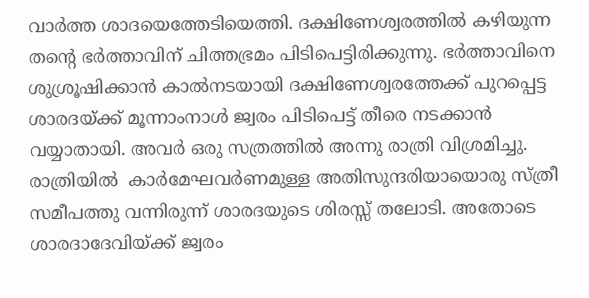വാര്‍ത്ത ശാദയെത്തേടിയെത്തി. ദക്ഷിണേശ്വരത്തില്‍ കഴിയുന്ന തന്റെ ഭര്‍ത്താവിന് ചിത്തഭ്രമം പിടിപെട്ടിരിക്കുന്നു. ഭര്‍ത്താവിനെ ശുശ്രൂഷിക്കാന്‍ കാല്‍നടയായി ദക്ഷിണേശ്വരത്തേക്ക് പുറപ്പെട്ട ശാരദയ്‌ക്ക് മൂന്നാംനാള്‍ ജ്വരം പിടിപെട്ട് തീരെ നടക്കാന്‍ വയ്യാതായി. അവര്‍ ഒരു സത്രത്തില്‍ അന്നു രാത്രി വിശ്രമിച്ചു.  രാത്രിയില്‍  കാര്‍മേഘവര്‍ണമുള്ള അതിസുന്ദരിയായൊരു സ്ത്രീ സമീപത്തു വന്നിരുന്ന് ശാരദയുടെ ശിരസ്സ് തലോടി. അതോടെ ശാരദാദേവിയ്‌ക്ക് ജ്വരം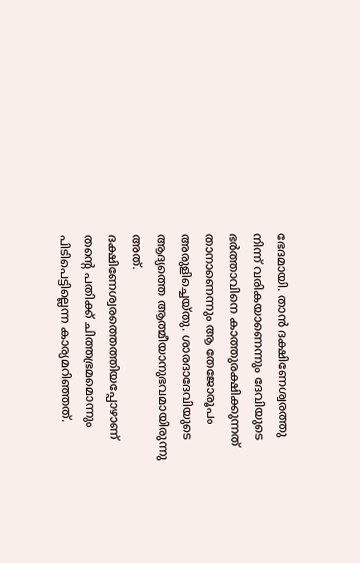ഭേദമായി. താന്‍ ദക്ഷിണേശ്വരത്തു നിന്ന് വരികയാണെന്നും ദേവിയുടെ ഭര്‍ത്താവിനെ കാത്തുരക്ഷിക്കുന്നത് താനാണെന്നും ആ തേജോരൂപം അരുളിച്ചെയ്തു. ശാരദാദേവിയുടെ ആദ്യത്തെ ആത്മീയാനുഭവമായിരുന്നു അത്. ദക്ഷിണേശ്വരത്തെത്തിയപ്പോഴാണ് തന്റെ പതിക്ക് ചിത്തഭ്രമമൊന്നും പിടിപെട്ടില്ലെന്ന കാര്യമറിഞ്ഞത്.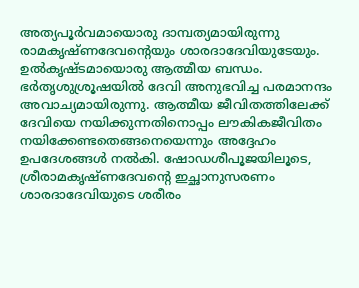അത്യപൂര്‍വമായൊരു ദാമ്പത്യമായിരുന്നു രാമകൃഷ്ണദേവന്റെയും ശാരദാദേവിയുടേയും. ഉല്‍കൃഷ്ടമായൊരു ആത്മീയ ബന്ധം. ഭര്‍തൃശുശ്രൂഷയില്‍ ദേവി അനുഭവിച്ച പരമാനന്ദം അവാച്യമായിരുന്നു. ആത്മീയ ജീവിതത്തിലേക്ക് ദേവിയെ നയിക്കുന്നതിനൊപ്പം ലൗകികജീവിതം നയിക്കേണ്ടതെങ്ങനെയെന്നും അദ്ദേഹം ഉപദേശങ്ങള്‍ നല്‍കി. ഷോഡശീപൂജയിലൂടെ, ശ്രീരാമകൃഷ്ണദേവന്റെ ഇച്ഛാനുസരണം ശാരദാദേവിയുടെ ശരീരം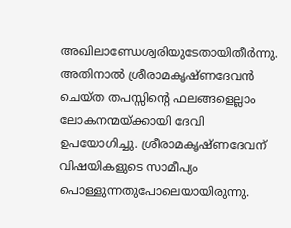അഖിലാണ്ഡേശ്വരിയുടേതായിതീര്‍ന്നു. അതിനാല്‍ ശ്രീരാമകൃഷ്ണദേവന്‍ ചെയ്ത തപസ്സിന്റെ ഫലങ്ങളെല്ലാം ലോകനന്മയ്‌ക്കായി ദേവി ഉപയോഗിച്ചു. ശ്രീരാമകൃഷ്ണദേവന് വിഷയികളുടെ സാമീപ്യം പൊള്ളുന്നതുപോലെയായിരുന്നു.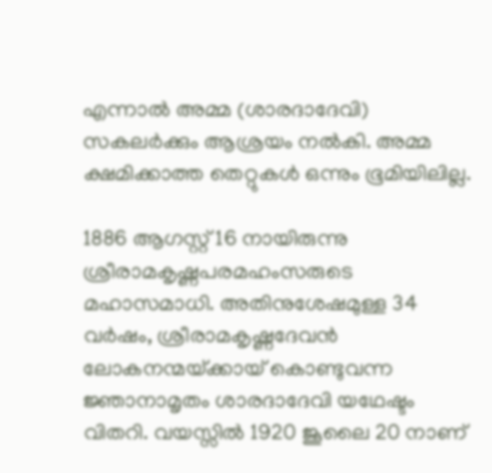എന്നാല്‍ അമ്മ (ശാരദാദേവി) സകലര്‍ക്കും ആശ്രയം നല്‍കി. അമ്മ ക്ഷമിക്കാത്ത തെറ്റുകള്‍ ഒന്നും ഭൂമിയിലില്ല.

1886 ആഗസ്റ്റ് 16 നായിരുന്നു ശ്രീരാമകൃഷ്ണപരമഹംസരുടെ  മഹാസമാധി. അതിനുശേഷമുള്ള 34 വര്‍ഷം, ശ്രീരാമകൃഷ്ണദേവന്‍ ലോകനന്മയ്‌ക്കായ് കൊണ്ടുവന്ന ജ്ഞാനാമൃതം ശാരദാദേവി യഥേഷ്ടം വിതറി. വയസ്സില്‍ 1920 ജൂലൈ 20 നാണ്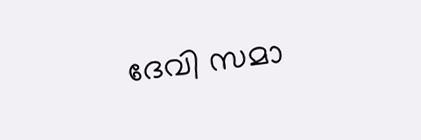ദേവി സമാ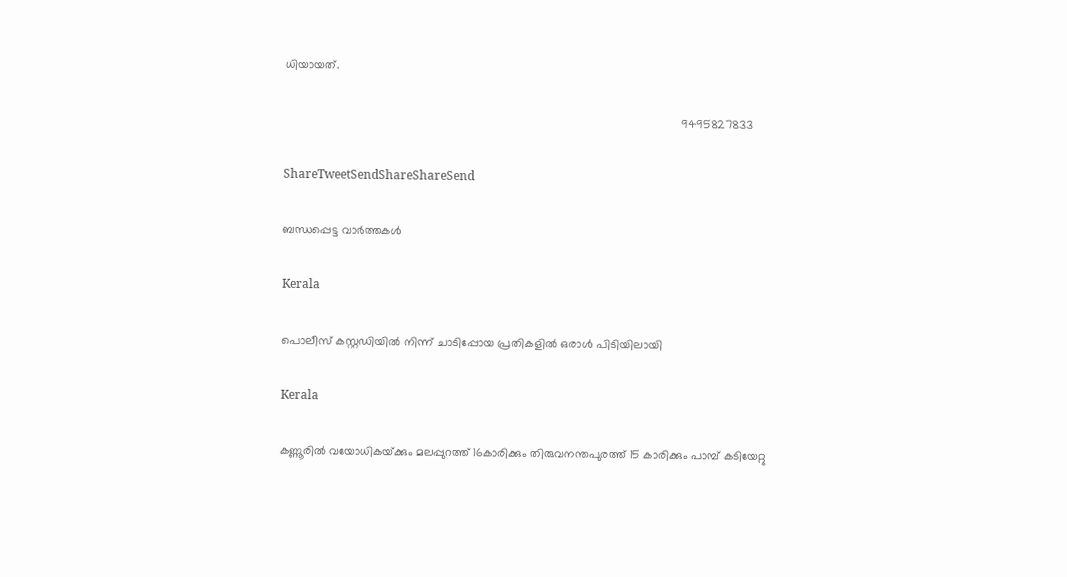ധിയായത്.

                                                                                                                         9495827833

ShareTweetSendShareShareSend

ബന്ധപ്പെട്ട വാര്‍ത്തകള്‍

Kerala

പൊലീസ് കസ്റ്റഡിയില്‍ നിന്ന് ചാടിപ്പോയ പ്രതികളില്‍ ഒരാള്‍ പിടിയിലായി

Kerala

കണ്ണൂരില്‍ വയോധികയ്‌ക്കും മലപ്പുറത്ത് 16കാരിക്കും തിരുവനന്തപുരത്ത് 15 കാരിക്കും പാമ്പ് കടിയേറ്റു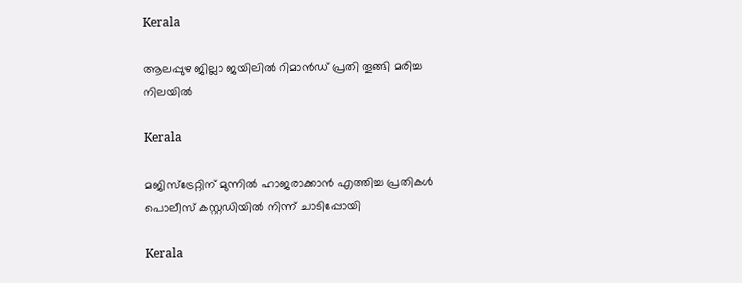Kerala

ആലപ്പുഴ ജില്ലാ ജയിലില്‍ റിമാന്‍ഡ് പ്രതി തൂങ്ങി മരിച്ച നിലയില്‍

Kerala

മജിസ്‌ട്രേറ്റിന് മുന്നില്‍ ഹാജരാക്കാന്‍ എത്തിച്ച പ്രതികള്‍ പൊലീസ് കസ്റ്റഡിയില്‍ നിന്ന് ചാടിപ്പോയി

Kerala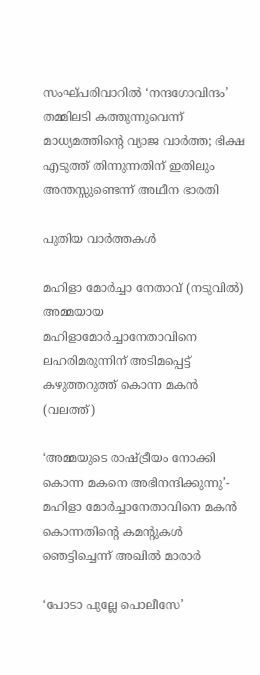സംഘ്പരിവാറിൽ ‘നന്ദഗോവിന്ദം’ തമ്മിലടി കത്തുന്നുവെന്ന് മാധ്യമത്തിന്റെ വ്യാജ വാർത്ത; ഭിക്ഷ എടുത്ത് തിന്നുന്നതിന് ഇതിലും അന്തസ്സുണ്ടെന്ന് അഥീന ഭാരതി

പുതിയ വാര്‍ത്തകള്‍

മഹിളാ മോര്‍ച്ചാ നേതാവ് (നടുവില്‍) അമ്മയായ മഹിളാമോര്‍ച്ചാനേതാവിനെ ലഹരിമരുന്നിന് അടിമപ്പെട്ട് കഴുത്തറുത്ത് കൊന്ന മകന്‍ (വലത്ത്)

‘അമ്മയുടെ രാഷ്‌ട്രീയം നോക്കി കൊന്ന മകനെ അഭിനന്ദിക്കുന്നു’- മഹിളാ മോര്‍ച്ചാനേതാവിനെ മകന്‍ കൊന്നതിന്റെ കമന്‍റുകള്‍ ഞെട്ടിച്ചെന്ന് അഖില്‍ മാരാര്‍

‘പോടാ പുല്ലേ പൊലീസേ’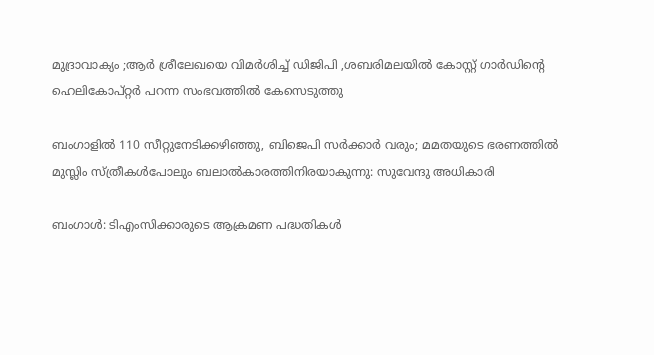മുദ്രാവാക്യം ;ആര്‍ ശ്രീലേഖയെ വിമര്‍ശിച്ച് ഡിജിപി ,ശബരിമലയില്‍ കോസ്റ്റ് ഗാര്‍ഡിന്റെ ഹെലികോപ്റ്റര്‍ പറന്ന സംഭവത്തില്‍ കേസെടുത്തു

ബംഗാളിൽ 110 സീറ്റുനേടിക്കഴിഞ്ഞു, ബിജെപി സർക്കാർ വരും; മമതയുടെ ഭരണത്തിൽ മുസ്ലിം സ്ത്രീകൾപോലും ബലാൽകാരത്തിനിരയാകുന്നു: സുവേന്ദു അധികാരി

ബംഗാൾ: ടിഎംസിക്കാരുടെ ആക്രമണ പദ്ധതികൾ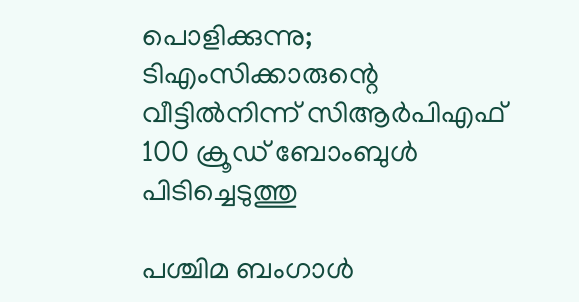പൊളിക്കുന്നു; ടിഎംസിക്കാരുന്റെ വീട്ടിൽനിന്ന് സിആർപിഎഫ് 100 ക്രൂഡ് ബോംബുൾ പിടിച്ചെടുത്തു

പശ്ചിമ ബംഗാൾ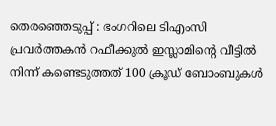തെരഞ്ഞെടുപ്പ് : ഭംഗറിലെ ടിഎംസി പ്രവർത്തകൻ റഫീക്കുൽ ഇസ്ലാമിന്റെ വീട്ടിൽ നിന്ന് കണ്ടെടുത്തത് 100 ക്രൂഡ് ബോംബുകൾ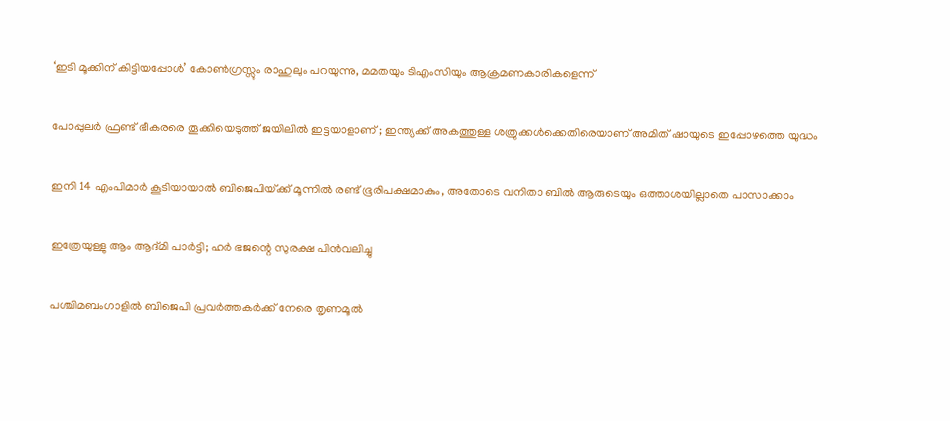‘ഇടി മൂക്കിന് കിട്ടിയപ്പോൾ’ കോൺഗ്രസ്സും രാഹുലും പറയുന്നു, മമതയും ടിഎംസിയും ആക്രമണകാരികളെന്ന്

പോപ്പുലർ ഫ്രണ്ട് ഭീകരരെ തൂക്കിയെടുത്ത് ജയിലിൽ ഇട്ടയാളാണ് ; ഇന്ത്യക്ക് അകത്തുള്ള ശത്രുക്കൾക്കെതിരെയാണ് അമിത് ഷായുടെ ഇപ്പോഴത്തെ യുദ്ധം

ഇനി 14 എംപിമാര്‍ കൂടിയായാല്‍ ബിജെപിയ്‌ക്ക് മൂന്നില്‍ രണ്ട് ഭൂരിപക്ഷമാകും, അതോടെ വനിതാ ബില്‍ ആരുടെയും ഒത്താശയില്ലാതെ പാസാക്കാം

ഇത്രേയുള്ളു ആം ആദ്മി പാർട്ടി; ഹർ ഭജന്റെ സുരക്ഷ പിൻവലിച്ചു

പശ്ചിമബംഗാളില്‍ ബിജെപി പ്രവര്‍ത്തകര്‍ക്ക് നേരെ തൃണമൂല്‍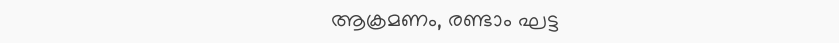ആക്രമണം, രണ്ടാം ഘട്ട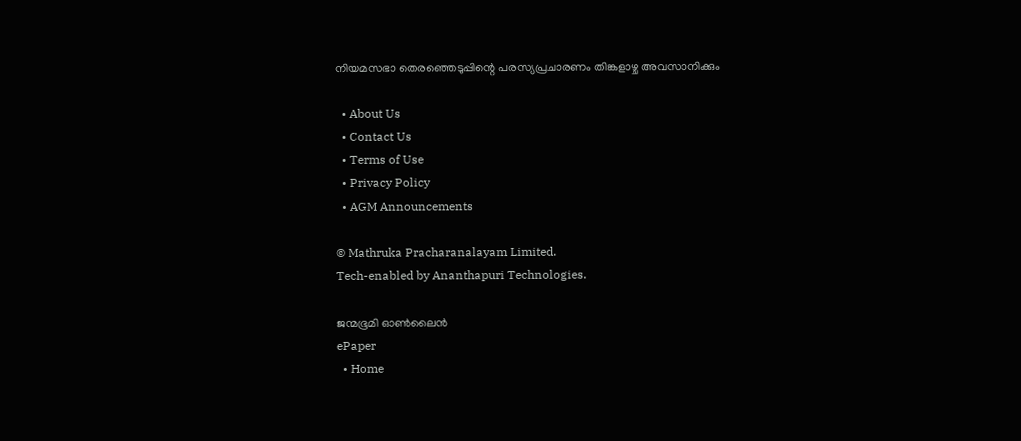നിയമസഭാ തെരഞ്ഞെടുപ്പിന്റെ പരസ്യപ്രചാരണം തിങ്കളാഴ്ച അവസാനിക്കും

  • About Us
  • Contact Us
  • Terms of Use
  • Privacy Policy
  • AGM Announcements

© Mathruka Pracharanalayam Limited.
Tech-enabled by Ananthapuri Technologies.

ജന്മഭൂമി ഓണ്‍ലൈന്‍
ePaper
  • Home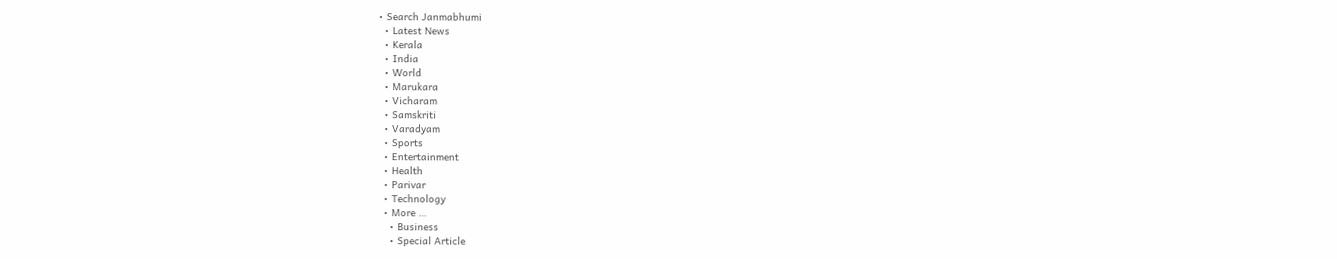• Search Janmabhumi
  • Latest News
  • Kerala
  • India
  • World
  • Marukara
  • Vicharam
  • Samskriti
  • Varadyam
  • Sports
  • Entertainment
  • Health
  • Parivar
  • Technology
  • More …
    • Business
    • Special Article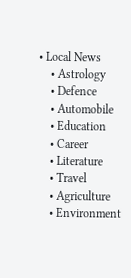• Local News
    • Astrology
    • Defence
    • Automobile
    • Education
    • Career
    • Literature
    • Travel
    • Agriculture
    • Environment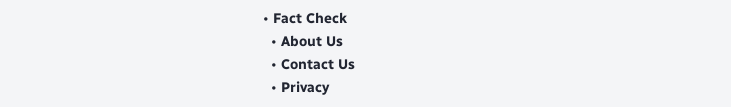• Fact Check
  • About Us
  • Contact Us
  • Privacy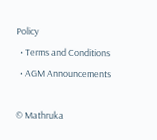Policy
  • Terms and Conditions
  • AGM Announcements

© Mathruka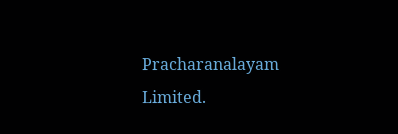Pracharanalayam Limited.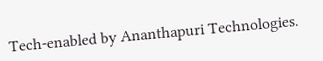Tech-enabled by Ananthapuri Technologies.